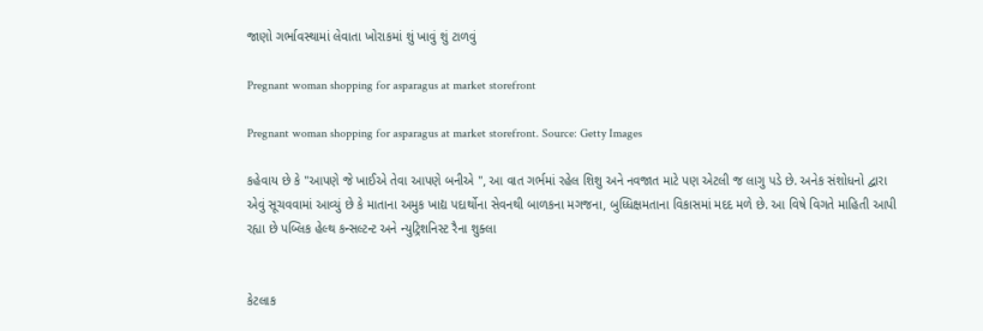જાણો ગર્ભાવસ્થામાં લેવાતા ખોરાકમાં શું ખાવું શું ટાળવું

Pregnant woman shopping for asparagus at market storefront

Pregnant woman shopping for asparagus at market storefront. Source: Getty Images

કહેવાય છે કે "આપણે જે ખાઈએ તેવા આપણે બનીએ ", આ વાત ગર્ભમાં રહેલ શિશુ અને નવજાત માટે પણ એટલી જ લાગુ પડે છે. અનેક સંશોધનો દ્વારા એવું સૂચવવામાં આવ્યું છે કે માતાના અમુક ખાદ્ય પદાર્થોના સેવનથી બાળકના મગજના, બુધ્ધિક્ષમતાના વિકાસમાં મદદ મળે છે. આ વિષે વિગતે માહિતી આપી રહ્યા છે પબ્લિક હેલ્થ કન્સલ્ટન્ટ અને ન્યુટ્રિશનિસ્ટ રૈના શુક્લા


કેટલાક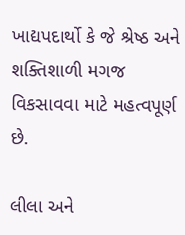ખાદ્યપદાર્થો કે જે શ્રેષ્ઠ અને શક્તિશાળી મગજ વિકસાવવા માટે મહત્વપૂર્ણ છે.

લીલા અને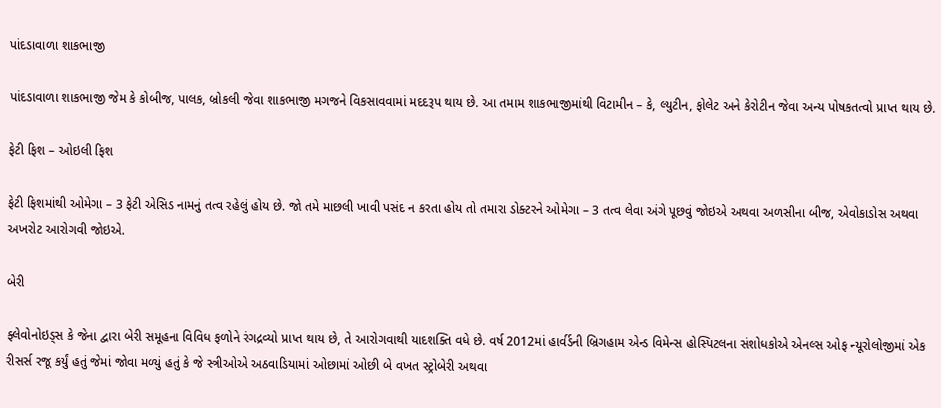પાંદડાવાળા શાકભાજી

પાંદડાવાળા શાકભાજી જેમ કે કોબીજ, પાલક, બ્રોકલી જેવા શાકભાજી મગજને વિકસાવવામાં મદદરૂપ થાય છે. આ તમામ શાકભાજીમાંથી વિટામીન – કે, લ્યુટીન, ફોલેટ અને કેરોટીન જેવા અન્ય પોષકતત્વો પ્રાપ્ત થાય છે.

ફેટી ફિશ – ઓઇલી ફિશ

ફેટી ફિશમાંથી ઓમેગા – 3 ફેટી એસિડ નામનું તત્વ રહેલું હોય છે. જો તમે માછલી ખાવી પસંદ ન કરતા હોય તો તમારા ડોક્ટરને ઓમેગા – 3 તત્વ લેવા અંગે પૂછવું જોઇએ અથવા અળસીના બીજ, એવોકાડોસ અથવા અખરોટ આરોગવી જોઇએ.

બેરી

ફ્લેવોનોઇડ્સ કે જેના દ્વારા બેરી સમૂહના વિવિધ ફળોને રંગદ્રવ્યો પ્રાપ્ત થાય છે, તે આરોગવાથી યાદશક્તિ વધે છે. વર્ષ 2012માં હાર્વર્ડની બ્રિગહામ એન્ડ વિમેન્સ હોસ્પિટલના સંશોધકોએ એનલ્સ ઓફ ન્યૂરોલોજીમાં એક રીસર્સ રજૂ કર્યું હતું જેમાં જોવા મળ્યું હતું કે જે સ્ત્રીઓએ અઠવાડિયામાં ઓછામાં ઓછી બે વખત સ્ટ્રોબેરી અથવા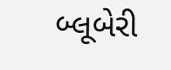બ્લૂબેરી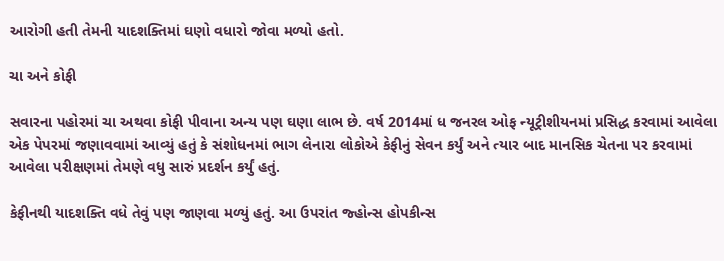આરોગી હતી તેમની યાદશક્તિમાં ઘણો વધારો જોવા મળ્યો હતો.

ચા અને કોફી

સવારના પહોરમાં ચા અથવા કોફી પીવાના અન્ય પણ ઘણા લાભ છે. વર્ષ 2014માં ધ જનરલ ઓફ ન્યૂટ્રીશીયનમાં પ્રસિદ્ધ કરવામાં આવેલા એક પેપરમાં જણાવવામાં આવ્યું હતું કે સંશોધનમાં ભાગ લેનારા લોકોએ કેફીનું સેવન કર્યું અને ત્યાર બાદ માનસિક ચેતના પર કરવામાં આવેલા પરીક્ષણમાં તેમણે વધુ સારું પ્રદર્શન કર્યું હતું.

કેફીનથી યાદશક્તિ વધે તેવું પણ જાણવા મળ્યું હતું. આ ઉપરાંત જ્હોન્સ હોપકીન્સ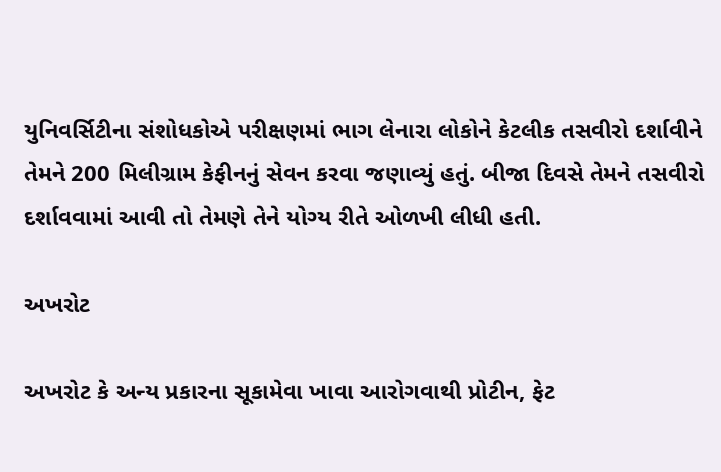યુનિવર્સિટીના સંશોધકોએ પરીક્ષણમાં ભાગ લેનારા લોકોને કેટલીક તસવીરો દર્શાવીને તેમને 200 મિલીગ્રામ કેફીનનું સેવન કરવા જણાવ્યું હતું. બીજા દિવસે તેમને તસવીરો દર્શાવવામાં આવી તો તેમણે તેને યોગ્ય રીતે ઓળખી લીધી હતી.

અખરોટ

અખરોટ કે અન્ય પ્રકારના સૂકામેવા ખાવા આરોગવાથી પ્રોટીન, ફેટ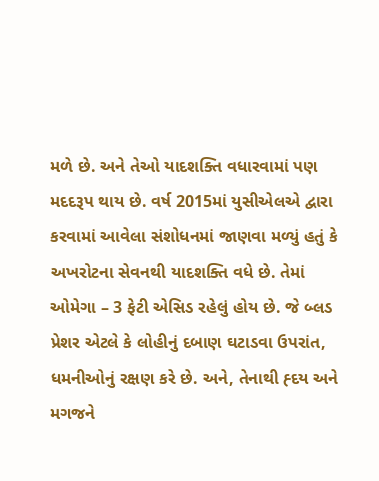મળે છે. અને તેઓ યાદશક્તિ વધારવામાં પણ મદદરૂપ થાય છે. વર્ષ 2015માં યુસીએલએ દ્વારા કરવામાં આવેલા સંશોધનમાં જાણવા મળ્યું હતું કે અખરોટના સેવનથી યાદશક્તિ વધે છે. તેમાં ઓમેગા – 3 ફેટી એસિડ રહેલું હોય છે. જે બ્લડ પ્રેશર એટલે કે લોહીનું દબાણ ઘટાડવા ઉપરાંત, ધમનીઓનું રક્ષણ કરે છે. અને, તેનાથી હ્દય અને મગજને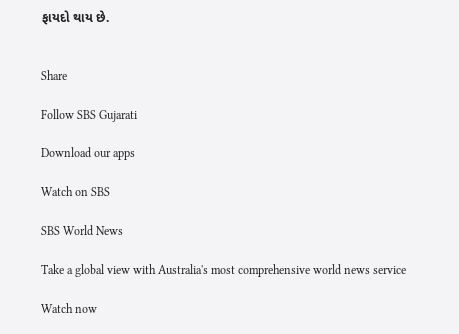ફાયદો થાય છે.


Share

Follow SBS Gujarati

Download our apps

Watch on SBS

SBS World News

Take a global view with Australia's most comprehensive world news service

Watch now